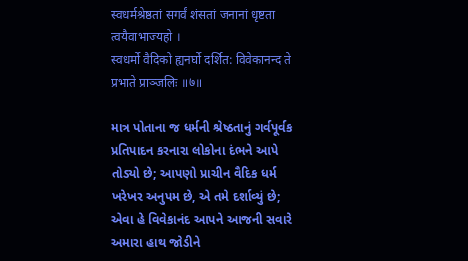स्वधर्मश्रेष्ठतां सगर्वं शंसतां जनानां धृष्टता त्वयैवाभाज्यहो ।
स्वधर्मो वैदिको ह्यनर्घो दर्शित: विवेकानन्द ते प्रभाते प्राञ्जलिः ॥७॥

માત્ર પોતાના જ ધર્મની શ્રેષ્ઠતાનું ગર્વપૂર્વક પ્રતિપાદન કરનારા લોકોના દંભને આપે તોડ્યો છે; આપણો પ્રાચીન વૈદિક ધર્મ ખરેખર અનુપમ છે, એ તમે દર્શાવ્યું છે; એવા હે વિવેકાનંદ આપને આજની સવારે અમારા હાથ જોડીને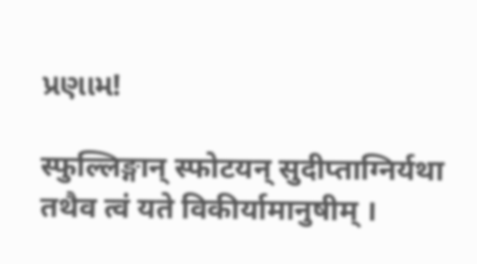પ્રણામ!

स्फुल्लिङ्गान् स्फोटयन् सुदीप्ताग्निर्यथा तथैव त्वं यते विकीर्यामानुषीम् ।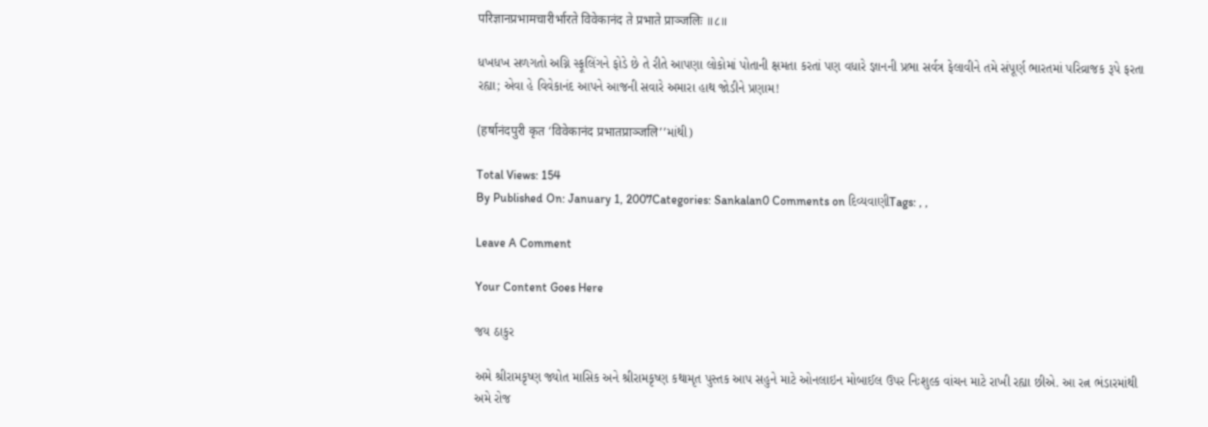परिज्ञानप्रभामचारीर्भारते विवेकानंद ते प्रभाते प्राञ्जलिः ॥८॥

ધખધખ સળગતો અગ્નિ સ્ફૂલિંગને ફોડે છે તે રીતે આપણા લોકોમાં પોતાની ક્ષમતા કરતાં પણ વધારે જ્ઞાનની પ્રભા સર્વત્ર ફેલાવીને તમે સંપૂર્ણ ભારતમાં પરિવ્રાજક રૂપે ફરતા રહ્યા; એવા હે વિવેકાનંદ આપને આજની સવારે અમારા હાથ જોડીને પ્રણામ!

(हर्षानंदपुरी कृत ‘विवेकानंद प्रभातप्राञ्जलि’’માંથી)

Total Views: 154
By Published On: January 1, 2007Categories: Sankalan0 Comments on દિવ્યવાણીTags: , ,

Leave A Comment

Your Content Goes Here

જય ઠાકુર

અમે શ્રીરામકૃષ્ણ જ્યોત માસિક અને શ્રીરામકૃષ્ણ કથામૃત પુસ્તક આપ સહુને માટે ઓનલાઇન મોબાઈલ ઉપર નિઃશુલ્ક વાંચન માટે રાખી રહ્યા છીએ. આ રત્ન ભંડારમાંથી અમે રોજ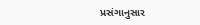પ્રસંગાનુસાર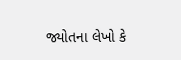જ્યોતના લેખો કે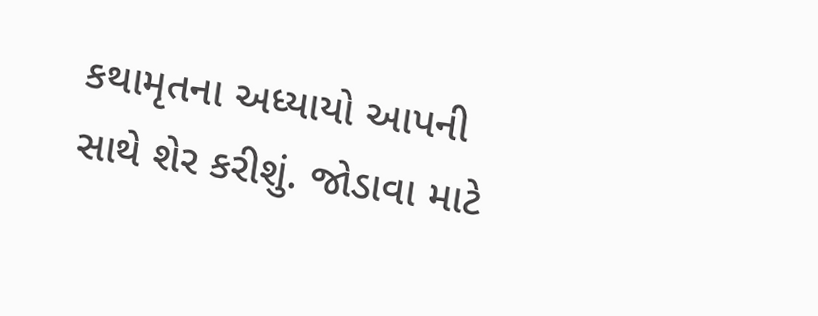કથામૃતના અધ્યાયો આપની સાથે શેર કરીશું. જોડાવા માટે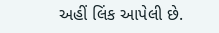અહીં લિંક આપેલી છે.